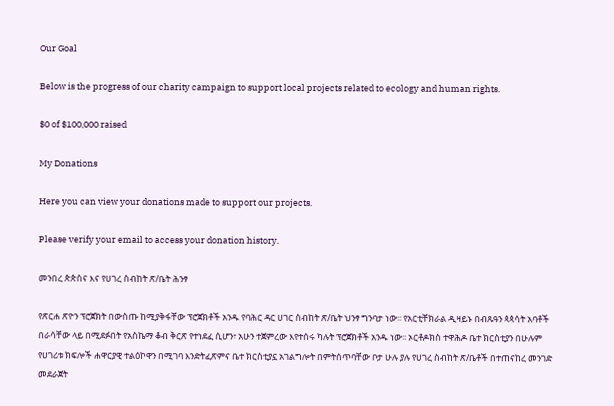Our Goal

Below is the progress of our charity campaign to support local projects related to ecology and human rights.

$0 of $100,000 raised

My Donations

Here you can view your donations made to support our projects.

Please verify your email to access your donation history.

መንበረ ጵጵስና እና የሀገረ ስብከት ጽ/ቤት ሕንፃ

የጽርሐ ጽዮን ፕሮጀክት በውስጡ ከሚያቅፋቸው ፕሮጀክቶች አንዱ የባሕር ዳር ሀገር ስብከት ጽ/ቤት ህንፃ ግንባታ ነው፡፡ የአርቲቸክራል ዲዛይኑ በብጹዓን ጳጳሳት አባቶች በራሳቸው ላይ በሚደፉበት የአስኬማ ቆብ ቅርጽ የተነደፈ ሲሆን፣ አሁን ተጀምረው እየተሰሩ ካሉት ፕሮጀክቶች አንዱ ነው፡፡ ኦርቶዶክስ ተዋሕዶ ቤተ ክርስቲያን በሁሉም የሀገሪቱ ክፍሎች ሐዋርያዊ ተልዕኮዋን በሚገባ እንድትፈጽምና ቤተ ክርስቲያኗ አገልግሎት በምትሰጥባቸው ቦታ ሁሉ ያሉ የሀገረ ስብከት ጽ/ቤቶች በተጠናከረ መንገድ መደራጀት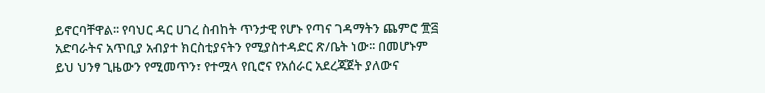ይኖርባቸዋል፡፡ የባህር ዳር ሀገረ ስብከት ጥንታዊ የሆኑ የጣና ገዳማትን ጨምሮ ፹፭  አድባራትና አጥቢያ አብያተ ክርስቲያናትን የሚያስተዳድር ጽ/ቤት ነው፡፡ በመሆኑም ይህ ህንፃ ጊዜውን የሚመጥን፣ የተሟላ የቢሮና የአሰራር አደረጃጀት ያለውና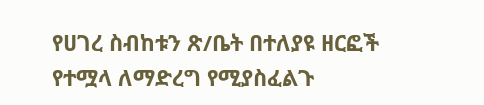የሀገረ ስብከቱን ጽ/ቤት በተለያዩ ዘርፎች የተሟላ ለማድረግ የሚያስፈልጉ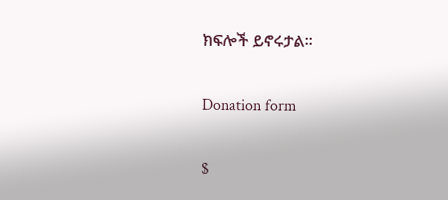ክፍሎች ይኖሩታል፡፡

Donation form

$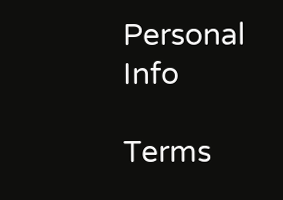Personal Info

Terms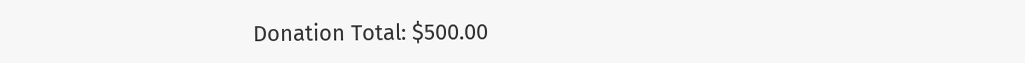Donation Total: $500.00